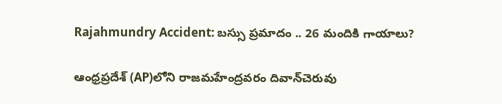Rajahmundry Accident: బస్సు ప్రమాదం .. 26 మందికి గాయాలు?

ఆంధ్రప్రదేశ్ (AP)లోని రాజమహేంద్రవరం దివాన్‌చెరువు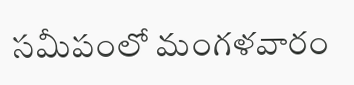సమీపంలో మంగళవారం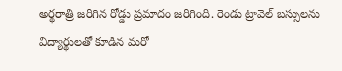అర్థరాత్రి జరిగిన రోడ్డు ప్రమాదం జరిగింది. రెండు ట్రావెల్‌ బస్సులను విద్యార్థులతో కూడిన మరో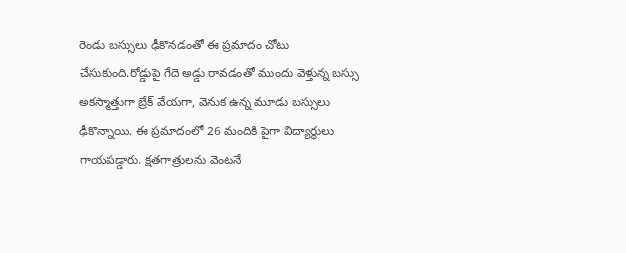రెండు బస్సులు ఢీకొనడంతో ఈ ప్రమాదం చోటు చేసుకుంది.రోడ్డుపై గేదె అడ్డు రావడంతో ముందు వెళ్తున్న బస్సు అకస్మాత్తుగా బ్రేక్ వేయగా, వెనుక ఉన్న మూడు బస్సులు ఢీకొన్నాయి. ఈ ప్రమాదంలో 26 మందికి పైగా విద్యార్థులు గాయపడ్డారు. క్షతగాత్రులను వెంటనే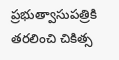ప్రభుత్వాసుపత్రికి తరలించి చికిత్స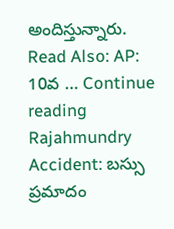అందిస్తున్నారు. Read Also: AP: 10వ … Continue reading Rajahmundry Accident: బస్సు ప్రమాదం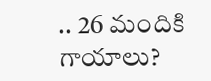.. 26 మందికి గాయాలు?